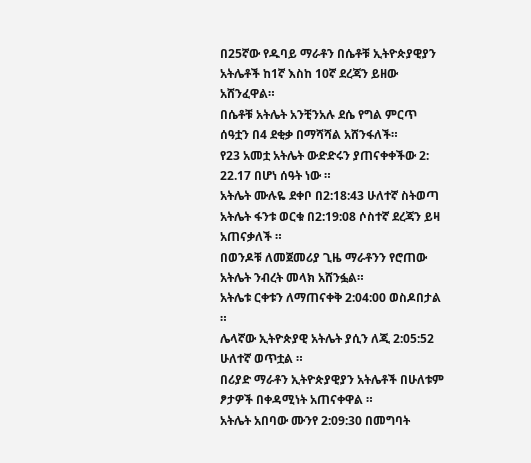በ25ኛው የዱባይ ማራቶን በሴቶቹ ኢትዮጵያዊያን አትሌቶች ከ1ኛ እስከ 10ኛ ደረጃን ይዘው አሸንፈዋል።
በሴቶቹ አትሌት አንቺንአሉ ደሴ የግል ምርጥ ሰዓቷን በ4 ደቂቃ በማሻሻል አሸንፋለች።
የ23 አመቷ አትሌት ውድድሩን ያጠናቀቀችው 2: 22.17 በሆነ ሰዓት ነው ።
አትሌት ሙሉዬ ደቀቦ በ2:18:43 ሁለተኛ ስትወጣ አትሌት ፋንቱ ወርቁ በ2:19:08 ሶስተኛ ደረጃን ይዛ አጠናቃለች ።
በወንዶቹ ለመጀመሪያ ጊዜ ማራቶንን የሮጠው አትሌት ንብረት መላክ አሸንፏል።
አትሌቱ ርቀቱን ለማጠናቀቅ 2:04:00 ወስዶበታል ።
ሌላኛው ኢትዮጵያዊ አትሌት ያሲን ለጂ 2:05:52 ሁለተኛ ወጥቷል ።
በሪያድ ማራቶን ኢትዮጵያዊያን አትሌቶች በሁለቱም ፆታዎች በቀዳሚነት አጠናቀዋል ።
አትሌት አበባው ሙንየ 2:09:30 በመግባት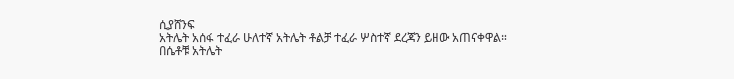ሲያሸንፍ
አትሌት አሰፋ ተፈራ ሁለተኛ አትሌት ቶልቻ ተፈራ ሦስተኛ ደረጃን ይዘው አጠናቀዋል።
በሴቶቹ አትሌት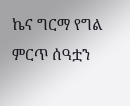ኬና ግርማ የግል ምርጥ ሰዓቷን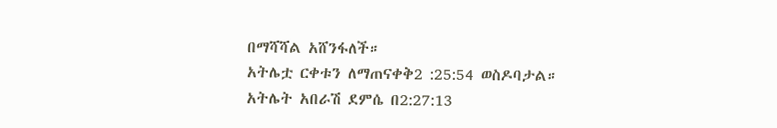በማሻሻል አሸንፋለች።
አትሌቷ ርቀቱን ለማጠናቀቅ2 :25:54 ወስዶባታል።
አትሌት አበራሽ ደምሴ በ2:27:13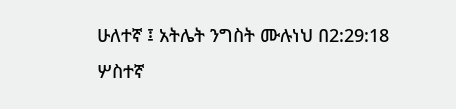ሁለተኛ ፤ አትሌት ንግስት ሙሉነህ በ2:29:18 ሦስተኛ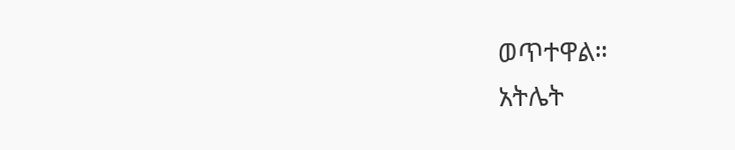ወጥተዋል።
አትሌት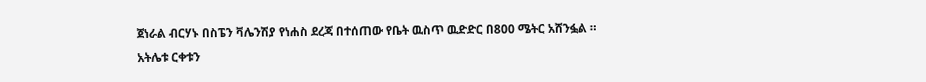ጀነራል ብርሃኑ በስፔን ቫሌንሽያ የነሐስ ደረጃ በተሰጠው የቤት ዉስጥ ዉድድር በ800 ሜትር አሸንፏል ።
አትሌቱ ርቀቱን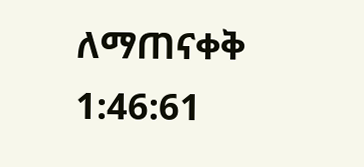ለማጠናቀቅ 1:46:61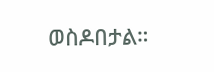ወስዶበታል።